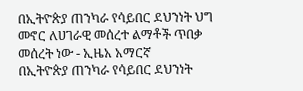በኢትዮጵያ ጠንካራ የሳይበር ደህንነት ህግ መኖር ለሀገራዊ መሰረተ ልማቶች ጥበቃ መሰረት ነው - ኢዜአ አማርኛ
በኢትዮጵያ ጠንካራ የሳይበር ደህንነት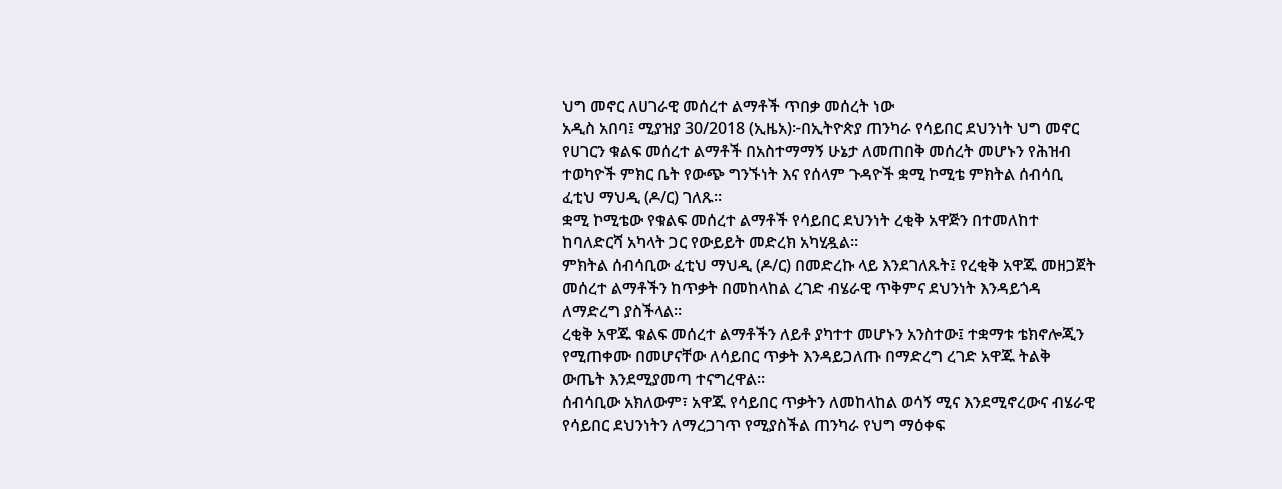ህግ መኖር ለሀገራዊ መሰረተ ልማቶች ጥበቃ መሰረት ነው
አዲስ አበባ፤ ሚያዝያ 30/2018 (ኢዜአ)፦በኢትዮጵያ ጠንካራ የሳይበር ደህንነት ህግ መኖር የሀገርን ቁልፍ መሰረተ ልማቶች በአስተማማኝ ሁኔታ ለመጠበቅ መሰረት መሆኑን የሕዝብ ተወካዮች ምክር ቤት የውጭ ግንኙነት እና የሰላም ጉዳዮች ቋሚ ኮሚቴ ምክትል ሰብሳቢ ፈቲህ ማህዲ (ዶ/ር) ገለጹ።
ቋሚ ኮሚቴው የቁልፍ መሰረተ ልማቶች የሳይበር ደህንነት ረቂቅ አዋጅን በተመለከተ ከባለድርሻ አካላት ጋር የውይይት መድረክ አካሂዷል።
ምክትል ሰብሳቢው ፈቲህ ማህዲ (ዶ/ር) በመድረኩ ላይ እንደገለጹት፤ የረቂቅ አዋጁ መዘጋጀት መሰረተ ልማቶችን ከጥቃት በመከላከል ረገድ ብሄራዊ ጥቅምና ደህንነት እንዳይጎዳ ለማድረግ ያስችላል።
ረቂቅ አዋጁ ቁልፍ መሰረተ ልማቶችን ለይቶ ያካተተ መሆኑን አንስተው፤ ተቋማቱ ቴክኖሎጂን የሚጠቀሙ በመሆናቸው ለሳይበር ጥቃት እንዳይጋለጡ በማድረግ ረገድ አዋጁ ትልቅ ውጤት እንደሚያመጣ ተናግረዋል።
ሰብሳቢው አክለውም፣ አዋጁ የሳይበር ጥቃትን ለመከላከል ወሳኝ ሚና እንደሚኖረውና ብሄራዊ የሳይበር ደህንነትን ለማረጋገጥ የሚያስችል ጠንካራ የህግ ማዕቀፍ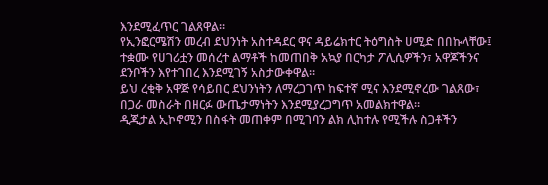እንደሚፈጥር ገልጸዋል።
የኢንፎርሜሽን መረብ ደህንነት አስተዳደር ዋና ዳይሬክተር ትዕግስት ሀሚድ በበኩላቸው፤ ተቋሙ የሀገሪቷን መሰረተ ልማቶች ከመጠበቅ አኳያ በርካታ ፖሊሲዎችን፣ አዋጆችንና ደንቦችን እየተገበረ እንደሚገኝ አስታውቀዋል።
ይህ ረቂቅ አዋጅ የሳይበር ደህንነትን ለማረጋገጥ ከፍተኛ ሚና እንደሚኖረው ገልጸው፣ በጋራ መስራት በዘርፉ ውጤታማነትን እንደሚያረጋግጥ አመልክተዋል።
ዲጂታል ኢኮኖሚን በስፋት መጠቀም በሚገባን ልክ ሊከተሉ የሚችሉ ስጋቶችን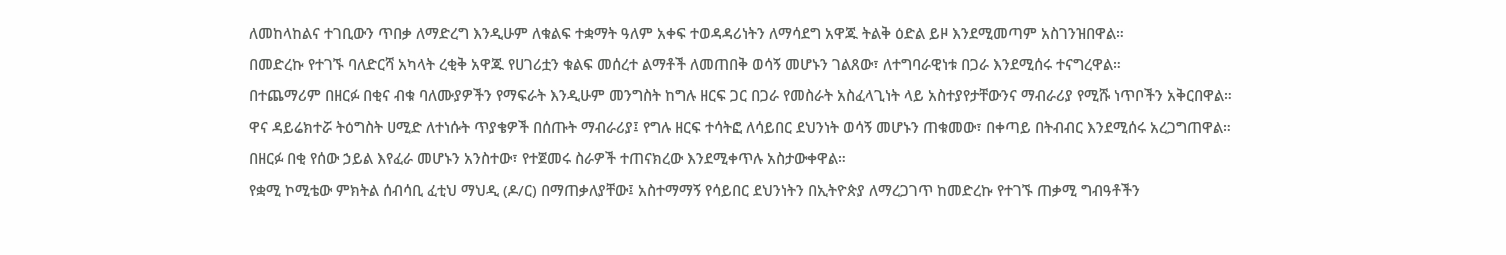ለመከላከልና ተገቢውን ጥበቃ ለማድረግ እንዲሁም ለቁልፍ ተቋማት ዓለም አቀፍ ተወዳዳሪነትን ለማሳደግ አዋጁ ትልቅ ዕድል ይዞ እንደሚመጣም አስገንዝበዋል።
በመድረኩ የተገኙ ባለድርሻ አካላት ረቂቅ አዋጁ የሀገሪቷን ቁልፍ መሰረተ ልማቶች ለመጠበቅ ወሳኝ መሆኑን ገልጸው፣ ለተግባራዊነቱ በጋራ እንደሚሰሩ ተናግረዋል።
በተጨማሪም በዘርፉ በቂና ብቁ ባለሙያዎችን የማፍራት እንዲሁም መንግስት ከግሉ ዘርፍ ጋር በጋራ የመስራት አስፈላጊነት ላይ አስተያየታቸውንና ማብራሪያ የሚሹ ነጥቦችን አቅርበዋል።
ዋና ዳይሬክተሯ ትዕግስት ሀሚድ ለተነሱት ጥያቄዎች በሰጡት ማብራሪያ፤ የግሉ ዘርፍ ተሳትፎ ለሳይበር ደህንነት ወሳኝ መሆኑን ጠቁመው፣ በቀጣይ በትብብር እንደሚሰሩ አረጋግጠዋል።
በዘርፉ በቂ የሰው ኃይል እየፈራ መሆኑን አንስተው፣ የተጀመሩ ስራዎች ተጠናክረው እንደሚቀጥሉ አስታውቀዋል።
የቋሚ ኮሚቴው ምክትል ሰብሳቢ ፈቲህ ማህዲ (ዶ/ር) በማጠቃለያቸው፤ አስተማማኝ የሳይበር ደህንነትን በኢትዮጵያ ለማረጋገጥ ከመድረኩ የተገኙ ጠቃሚ ግብዓቶችን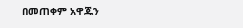በመጠቀም አዋጁን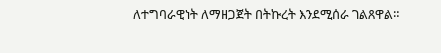ለተግባራዊነት ለማዘጋጀት በትኩረት እንደሚሰራ ገልጸዋል።